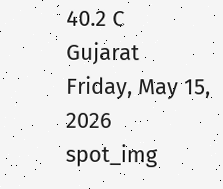40.2 C
Gujarat
Friday, May 15, 2026
spot_img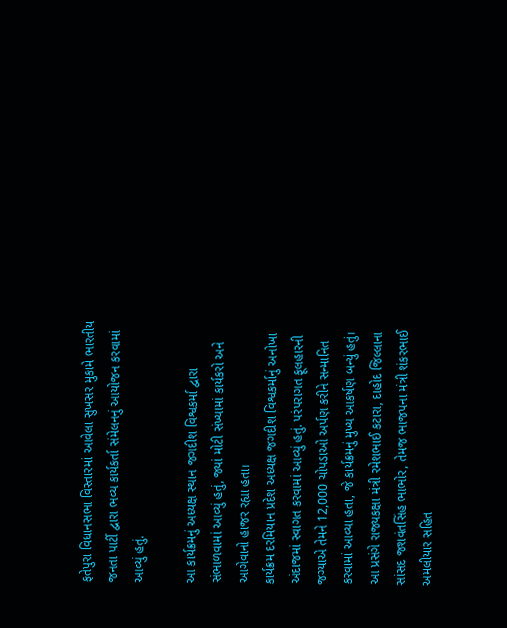ફતેપુરા વિધાનસભા વિસ્તારમાં આવેલા સુખસર મુકામે ભારતીય જનતા પાર્ટી દ્વારા ભવ્ય કાર્યકર્તા સંમેલનનું આયોજન કરવામાં આવ્યું હતું.

આ કાર્યક્રમનું અધ્યક્ષ સ્થાન જગદીશ વિશ્વકર્મા દ્વારા સંભાળવામાં આવ્યું હતું, જ્યાં મોટી સંખ્યામાં કાર્યકરો અને આગેવાનો હાજર રહ્યા હતા।
કાર્યક્રમ દરમિયાન પ્રદેશ અધ્યક્ષ જગદીશ વિશ્વકર્માનું અનોખા અંદાજમાં સ્વાગત કરવામાં આવ્યું હતું. પરંપરાગત ફૂલહારની જગ્યાએ તેમને 12,000 ચોપડાઓ અર્પણ કરીને સન્માનિત કરવામાં આવ્યા હતા, જે કાર્યક્રમનું મુખ્ય આકર્ષણ બન્યું હતું।
આ પ્રસંગે રાજ્યકક્ષા મંત્રી રમેશભાઈ કટારા, દાહોદ જિલ્લાના સાંસદ જશવંતસિંહ ભાભોર, તેમજ ભાજપના મંત્રી શંકરભાઈ અમલીયાર સહિત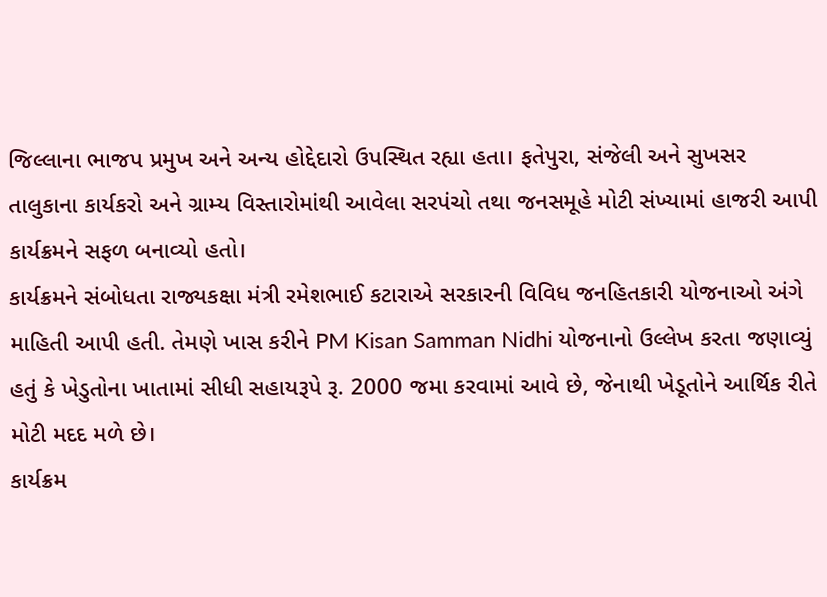જિલ્લાના ભાજપ પ્રમુખ અને અન્ય હોદ્દેદારો ઉપસ્થિત રહ્યા હતા। ફતેપુરા, સંજેલી અને સુખસર તાલુકાના કાર્યકરો અને ગ્રામ્ય વિસ્તારોમાંથી આવેલા સરપંચો તથા જનસમૂહે મોટી સંખ્યામાં હાજરી આપી કાર્યક્રમને સફળ બનાવ્યો હતો।
કાર્યક્રમને સંબોધતા રાજ્યકક્ષા મંત્રી રમેશભાઈ કટારાએ સરકારની વિવિધ જનહિતકારી યોજનાઓ અંગે માહિતી આપી હતી. તેમણે ખાસ કરીને PM Kisan Samman Nidhi યોજનાનો ઉલ્લેખ કરતા જણાવ્યું હતું કે ખેડુતોના ખાતામાં સીધી સહાયરૂપે રૂ. 2000 જમા કરવામાં આવે છે, જેનાથી ખેડૂતોને આર્થિક રીતે મોટી મદદ મળે છે।
કાર્યક્રમ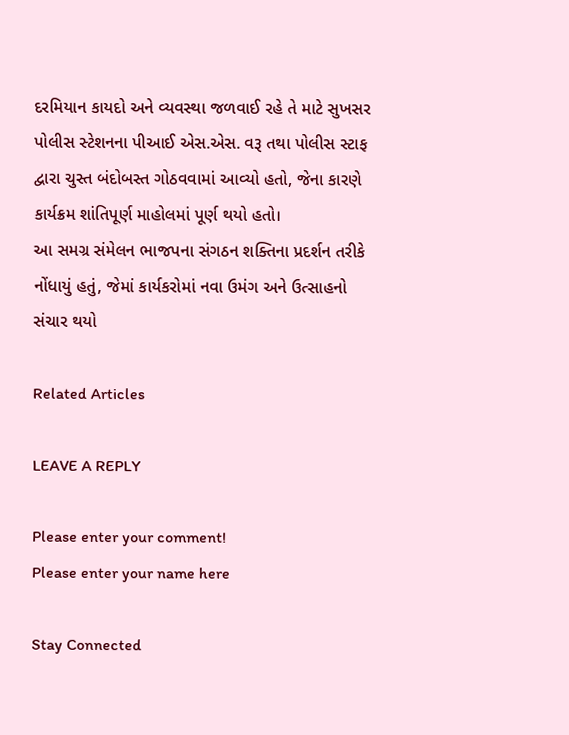દરમિયાન કાયદો અને વ્યવસ્થા જળવાઈ રહે તે માટે સુખસર પોલીસ સ્ટેશનના પીઆઈ એસ.એસ. વરૂ તથા પોલીસ સ્ટાફ દ્વારા ચુસ્ત બંદોબસ્ત ગોઠવવામાં આવ્યો હતો, જેના કારણે કાર્યક્રમ શાંતિપૂર્ણ માહોલમાં પૂર્ણ થયો હતો।
આ સમગ્ર સંમેલન ભાજપના સંગઠન શક્તિના પ્રદર્શન તરીકે નોંધાયું હતું, જેમાં કાર્યકરોમાં નવા ઉમંગ અને ઉત્સાહનો સંચાર થયો

Related Articles

LEAVE A REPLY

Please enter your comment!
Please enter your name here

Stay Connected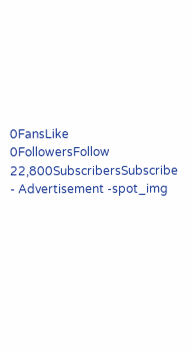0FansLike
0FollowersFollow
22,800SubscribersSubscribe
- Advertisement -spot_img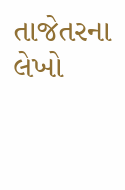તાજેતરના લેખો